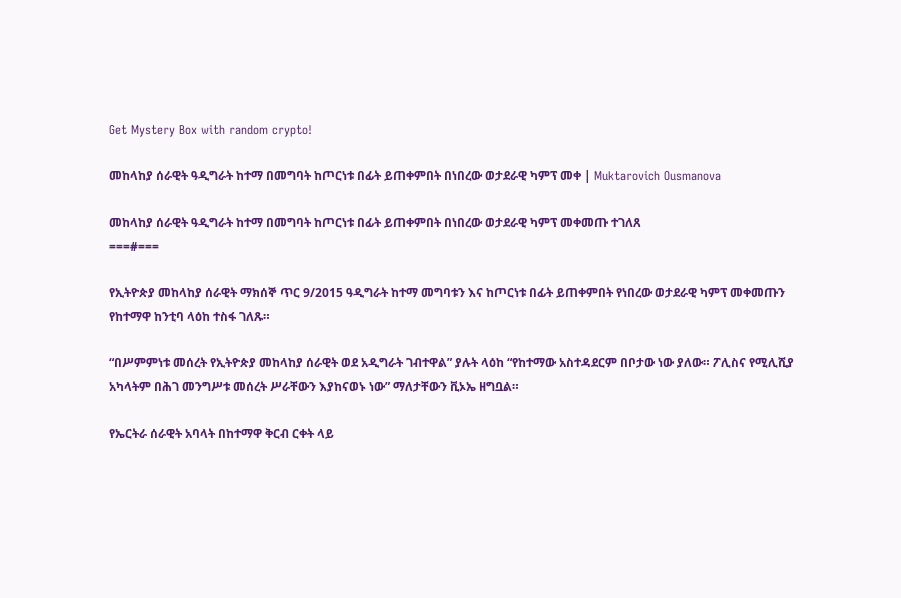Get Mystery Box with random crypto!

መከላከያ ሰራዊት ዓዲግራት ከተማ በመግባት ከጦርነቱ በፊት ይጠቀምበት በነበረው ወታደራዊ ካምፕ መቀ | Muktarovich Ousmanova

መከላከያ ሰራዊት ዓዲግራት ከተማ በመግባት ከጦርነቱ በፊት ይጠቀምበት በነበረው ወታደራዊ ካምፕ መቀመጡ ተገለጸ
===#===

የኢትዮጵያ መከላከያ ሰራዊት ማክሰኞ ጥር 9/2015 ዓዲግራት ከተማ መግባቱን እና ከጦርነቱ በፊት ይጠቀምበት የነበረው ወታደራዊ ካምፕ መቀመጡን የከተማዋ ከንቲባ ላዕከ ተስፋ ገለጹ።

“በሥምምነቱ መሰረት የኢትዮጵያ መከላከያ ሰራዊት ወደ አዲግራት ገብተዋል” ያሉት ላዕከ “የከተማው አስተዳደርም በቦታው ነው ያለው። ፖሊስና የሚሊሺያ አካላትም በሕገ መንግሥቱ መሰረት ሥራቸውን እያከናወኑ ነው” ማለታቸውን ቪኦኤ ዘግቧል።

የኤርትራ ሰራዊት አባላት በከተማዋ ቅርብ ርቀት ላይ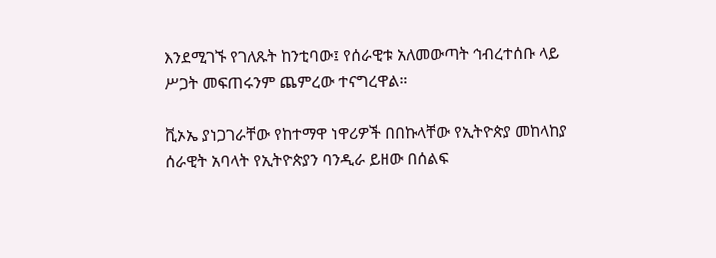እንደሚገኙ የገለጹት ከንቲባው፤ የሰራዊቱ አለመውጣት ኅብረተሰቡ ላይ ሥጋት መፍጠሩንም ጨምረው ተናግረዋል።

ቪኦኤ ያነጋገራቸው የከተማዋ ነዋሪዎች በበኩላቸው የኢትዮጵያ መከላከያ ሰራዊት አባላት የኢትዮጵያን ባንዲራ ይዘው በሰልፍ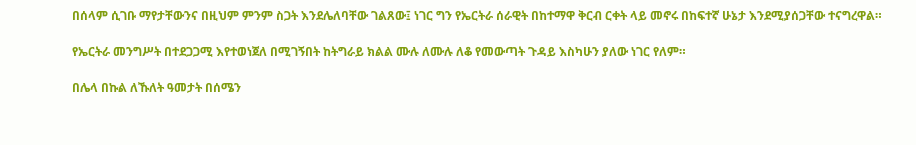በሰላም ሲገቡ ማየታቸውንና በዚህም ምንም ስጋት እንደሌለባቸው ገልጸው፤ ነገር ግን የኤርትራ ሰራዊት በከተማዋ ቅርብ ርቀት ላይ መኖሩ በከፍተኛ ሁኔታ እንደሚያሰጋቸው ተናግረዋል።

የኤርትራ መንግሥት በተደጋጋሚ እየተወነጀለ በሚገኝበት ከትግራይ ክልል ሙሉ ለሙሉ ለቆ የመውጣት ጉዳይ እስካሁን ያለው ነገር የለም።

በሌላ በኩል ለኹለት ዓመታት በሰሜን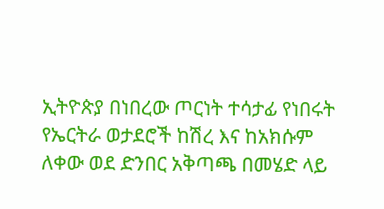ኢትዮጵያ በነበረው ጦርነት ተሳታፊ የነበሩት የኤርትራ ወታደሮች ከሽረ እና ከአክሱም ለቀው ወደ ድንበር አቅጣጫ በመሄድ ላይ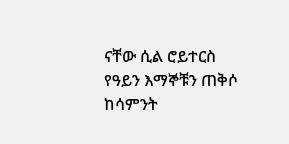ናቸው ሲል ሮይተርስ የዓይን እማኞቹን ጠቅሶ ከሳምንት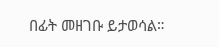በፊት መዘገቡ ይታወሳል።